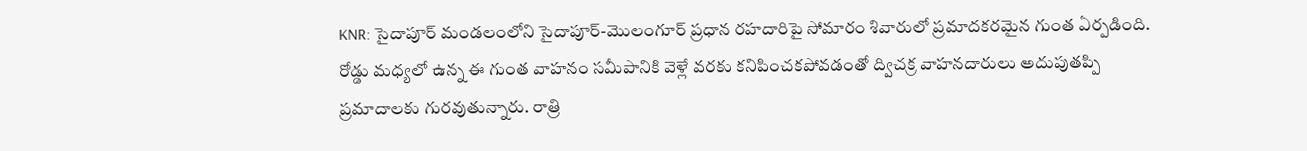KNR: సైదాపూర్ మండలంలోని సైదాపూర్-మొలంగూర్ ప్రధాన రహదారిపై సోమారం శివారులో ప్రమాదకరమైన గుంత ఏర్పడింది. రోడ్డు మధ్యలో ఉన్న ఈ గుంత వాహనం సమీపానికి వెళ్లే వరకు కనిపించకపోవడంతో ద్విచక్ర వాహనదారులు అదుపుతప్పి ప్రమాదాలకు గురవుతున్నారు. రాత్రి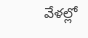వేళల్లో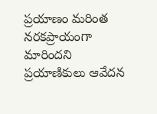ప్రయాణం మరింత నరకప్రాయంగా మారిందని ప్రయాణికులు ఆవేదన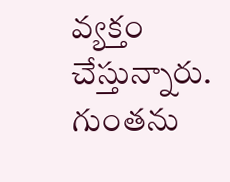వ్యక్తం చేస్తున్నారు. గుంతను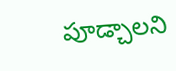పూడ్చాలని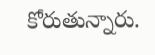కోరుతున్నారు.